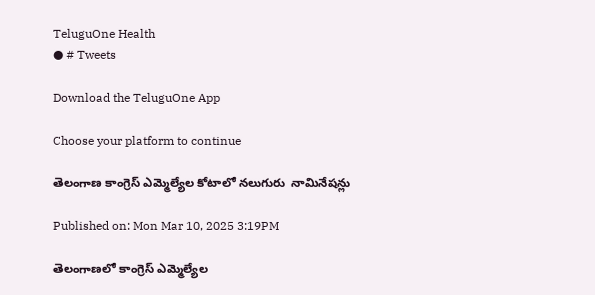TeluguOne Health
● # Tweets

Download the TeluguOne App

Choose your platform to continue

తెలంగాణ కాంగ్రెస్ ఎమ్మెల్యేల కోటాలో నలుగురు  నామినేషన్లు

Published on: Mon Mar 10, 2025 3:19PM

తెలంగాణలో కాంగ్రెస్ ఎమ్మెల్యేల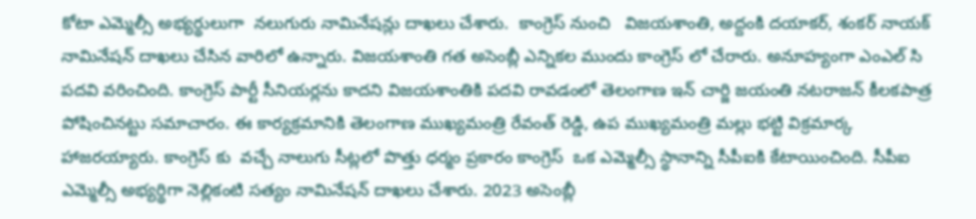కోటా ఎమ్మెల్సీ అభ్యర్థులుగా  నలుగురు నామినేషన్లు దాఖలు చేశారు.  కాంగ్రెస్ నుంచి   విజయశాంతి, అద్దంకి దయాకర్, శంకర్ నాయక్ నామినేషన్ దాఖలు చేసిన వారిలో ఉన్నారు. విజయశాంతి గత అసెంబ్లీ ఎన్నికల ముందు కాంగ్రెస్ లో చేరారు. అనూహ్యంగా ఎంఎల్ సి పదవి వరించింది. కాంగ్రెస్ పార్టీ సీనియర్లను కాదని విజయశాంతికి పదవి రావడంలో తెలంగాణ ఇన్ చార్జి జయంతి నటరాజన్ కీలకపాత్ర పోషించినట్టు సమాచారం. ఈ కార్యక్రమానికి తెలంగాణ ముఖ్యమంత్రి రేవంత్ రెడ్డి, ఉప ముఖ్యమంత్రి మల్లు భట్టి విక్రమార్క హాజరయ్యారు. కాంగ్రెస్ కు  వచ్చే నాలుగు సీట్లలో పొత్తు ధర్మం ప్రకారం కాంగ్రెస్  ఒక ఎమ్మెల్సీ స్థానాన్ని సీపీఐకి కేటాయించింది. సీపీఐ ఎమ్మెల్సీ అభ్యర్థిగా నెల్లికంటి సత్యం నామినేషన్ దాఖలు చేశారు. 2023 అసెంబ్లీ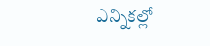ఎన్నికల్లో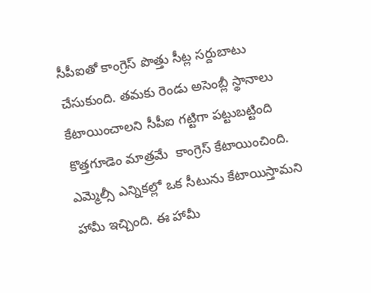సీపీఐతో కాంగ్రెస్ పొత్తు సీట్ల సర్దుబాటు చేసుకుంది. తమకు రెండు అసెంబ్లీ స్థానాలు కేటాయించాలని సీపీఐ గట్టిగా పట్టుబట్టింది కొత్తగూడెం మాత్రమే  కాంగ్రెస్ కేటాయించింది. ఎమ్మెల్సీ ఎన్నికల్లో ఒక సీటును కేటాయిస్తామని హామీ ఇచ్చింది. ఈ హామీ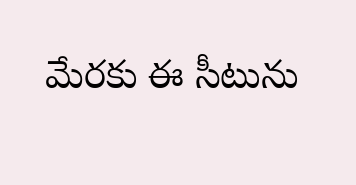మేరకు ఈ సీటును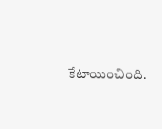కేటాయించింది.